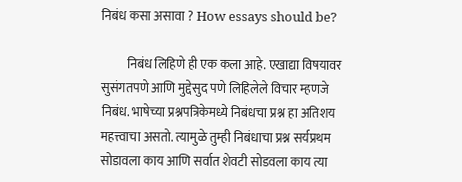निबंध कसा असावा ? How essays should be?

          निबंध लिहिणे ही एक कला आहे. एखाद्या विषयावर सुसंगतपणे आणि मुद्देसुद पणे लिहिलेले विचार म्हणजे निबंध. भाषेच्या प्रश्नपत्रिकेमध्ये निबंधचा प्रश्न हा अतिशय महत्त्वाचा असतो. त्यामुळे तुम्ही निबंधाचा प्रश्न सर्यप्रथम सोडावला काय आणि सर्वात शेवटी सोडवला काय त्या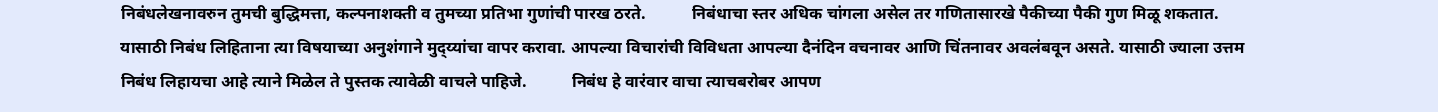निबंधलेखनावरुन तुमची बुद्धिमत्ता, कल्पनाशक्ती व तुमच्या प्रतिभा गुणांची पारख ठरते.           निबंधाचा स्तर अधिक चांगला असेल तर गणितासारखे पैकीच्या पैकी गुण मिळू शकतात. यासाठी निबंध लिहिताना त्या विषयाच्या अनुशंगाने मुद्य्यांचा वापर करावा. आपल्या विचारांची विविधता आपल्या दैनंदिन वचनावर आणि चिंतनावर अवलंबवून असते. यासाठी ज्याला उत्तम निबंध लिहायचा आहे त्याने मिळेल ते पुस्तक त्यावेळी वाचले पाहिजे.           निबंध हे वारंवार वाचा त्याचबरोबर आपण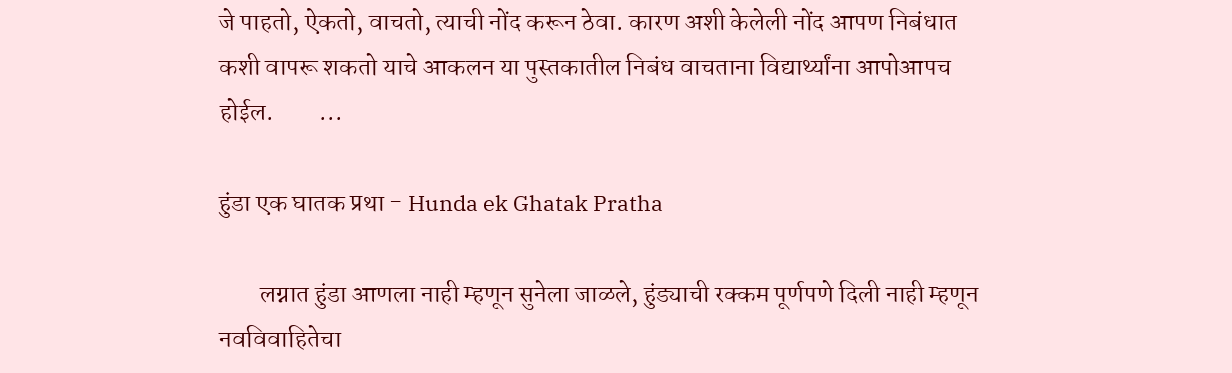जे पाहतो, ऐकतो, वाचतो, त्याची नोंद करून ठेवा. कारण अशी केलेली नोंद आपण निबंधात कशी वापरू शकतो याचे आकलन या पुस्तकातील निबंध वाचताना विद्यार्थ्यांना आपोआपच होईल.         ...

हुंडा एक घातक प्रथा - Hunda ek Ghatak Pratha

        लग्नात हुंडा आणला नाही म्हणून सुनेला जाळले, हुंड्याची रक्कम पूर्णपणे दिली नाही म्हणून नवविवाहितेचा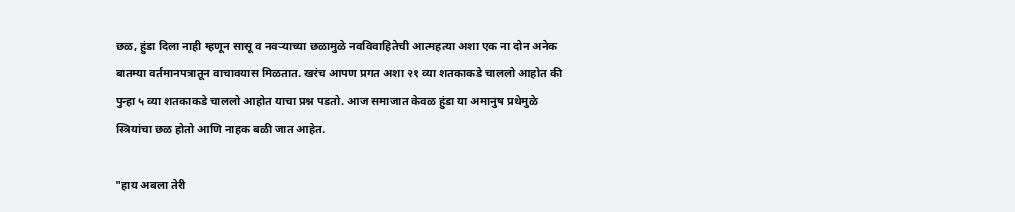छळ, हुंडा दिला नाही म्हणून सासू व नवऱ्याच्या छळामुळे नवविवाहितेची आत्महत्या अशा एक ना दोन अनेक बातम्या वर्तमानपत्रातून वाचावयास मिळतात. खरंच आपण प्रगत अशा २१ व्या शतकाकडे चाललो आहोत की पुन्हा ५ व्या शतकाकडे चाललो आहोत याचा प्रश्न पडतो. आज समाजात केवळ हुंडा या अमानुष प्रथेमुळे स्त्रियांचा छळ होतो आणि नाहक बळी जात आहेत.

"हाय अबला तेरी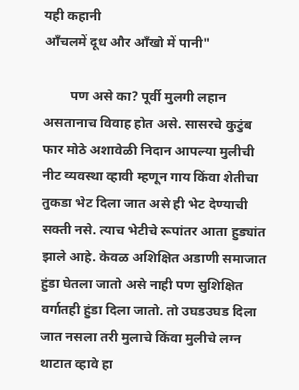यही कहानी
आँचलमें दूध और आँखो में पानी"

        पण असे का? पूर्वी मुलगी लहान असतानाच विवाह होत असे. सासरचे कुटुंब फार मोठे अशावेळी निदान आपल्या मुलीची नीट व्यवस्था व्हावी म्हणून गाय किंवा शेतीचा तुकडा भेट दिला जात असे ही भेट देण्याची सक्ती नसे. त्याच भेटीचे रूपांतर आता हुड्यांत झाले आहे. केवळ अशिक्षित अडाणी समाजात हुंडा घेतला जातो असे नाही पण सुशिक्षित वर्गातही हुंडा दिला जातो. तो उघडउघड दिला जात नसला तरी मुलाचे किंवा मुलीचे लग्न थाटात व्हावे हा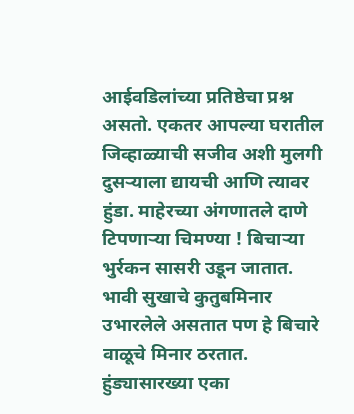आईवडिलांच्या प्रतिष्ठेचा प्रश्न असतो. एकतर आपल्या घरातील जिव्हाळ्याची सजीव अशी मुलगी दुसऱ्याला द्यायची आणि त्यावर हुंडा. माहेरच्या अंगणातले दाणे टिपणाऱ्या चिमण्या ! बिचाऱ्या भुर्रकन सासरी उडून जातात. भावी सुखाचे कुतुबमिनार उभारलेले असतात पण हे बिचारे वाळूचे मिनार ठरतात. हुंड्यासारख्या एका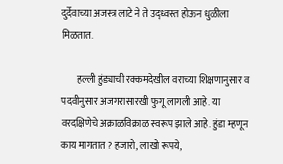दुर्देवाच्या अजस्त्र लाटे ने ते उद्ध्वस्त होऊन धुळीला मिळतात.

        हल्ली हुंड्याची रक्कमदेखील वराच्या शिक्षणानुसार व पदवीनुसार अजगरासारखी फुगू लागली आहे. या वरदक्षिणेचे अक्राळविक्राळ स्वरूप झाले आहे. हुंडा म्हणून काय मागतात ? हजारो, लाखो रूपये,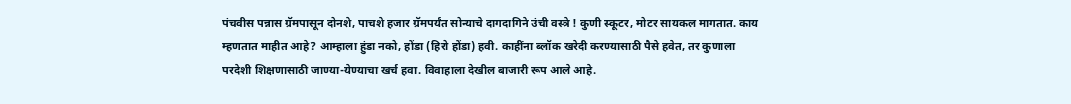पंचवीस पन्नास ग्रॅमपासून दोनशे, पाचशे हजार ग्रॅमपर्यंत सोन्याचे दागदागिने उंची वस्त्रे ! कुणी स्कूटर, मोटर सायकल मागतात. काय म्हणतात माहीत आहे? आम्हाला हुंडा नको, होंडा (हिरो होंडा) हवी. काहींना ब्लॉक खरेदी करण्यासाठी पैसे हवेत, तर कुणाला परदेशी शिक्षणासाठी जाण्या-येण्याचा खर्च हवा. विवाहाला देखील बाजारी रूप आले आहे.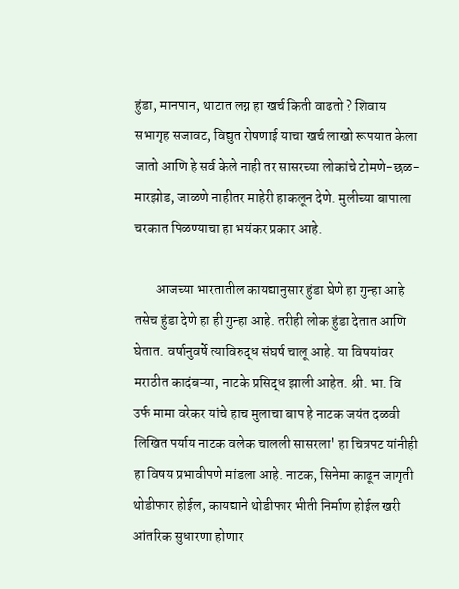हुंडा, मानपान, थाटात लग्न हा खर्च किती वाढतो ? शिवाय सभागृह सजावट, विद्युत रोषणाई याचा खर्च लाखो रूपयात केला जातो आणि हे सर्व केले नाही तर सासरच्या लोकांचे टोमणे-छळ-मारझोड, जाळणे नाहीतर माहेरी हाकलून देणे. मुलीच्या बापाला चरकात पिळण्याचा हा भयंकर प्रकार आहे.

        आजच्या भारतातील कायद्यानुसार हुंडा घेणे हा गुन्हा आहे तसेच हुंडा देणे हा ही गुन्हा आहे. तरीही लोक हुंडा देतात आणि घेतात. वर्षानुवर्षे त्याविरुद्ध संघर्ष चालू आहे. या विषयांवर मराठीत कादंबऱ्या, नाटके प्रसिद्ध झाली आहेत. श्री. भा. वि उर्फ मामा वरेकर यांचे हाच मुलाचा बाप हे नाटक जयंत दळवी लिखित पर्याय नाटक वलेक चालली सासरला' हा चित्रपट यांनीही हा विषय प्रभावीपणे मांडला आहे. नाटक, सिनेमा काढून जागृती थोडीफार होईल, कायद्याने थोडीफार भीती निर्माण होईल खरी आंतरिक सुधारणा होणार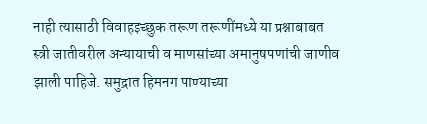नाही त्यासाठी विवाहइच्छुक तरूण तरूणींमध्ये या प्रश्नाबाबत स्त्री जातीवरील अन्यायाची व माणसांच्या अमानुषपणांची जाणीव झाली पाहिजे. समुद्रात हिमनग पाण्याच्या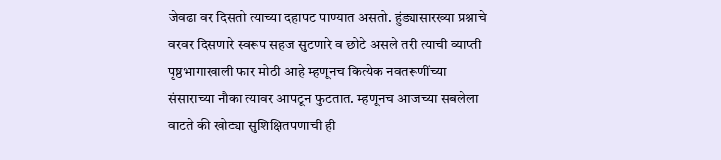जेवढा वर दिसतो त्याच्या दहापट पाण्यात असतो. हुंड्यासारख्या प्रश्नाचे वरवर दिसणारे स्वरूप सहज सुटणारे व छोटे असले तरी त्याची व्याप्ती पृष्ठभागाखाली फार मोठी आहे म्हणूनच कित्येक नवतरूणींच्या संसाराच्या नौका त्यावर आपटून फुटतात. म्हणूनच आजच्या सबलेला वाटते की खोट्या सुशिक्षितपणाची ही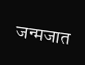जन्मजात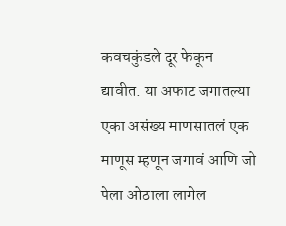कवचकुंडले दूर फेकून द्यावीत. या अफाट जगातल्या एका असंख्य माणसातलं एक माणूस म्हणून जगावं आणि जो पेला ओठाला लागेल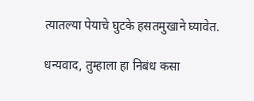त्यातल्या पेयाचे घुटके हसतमुखाने घ्यावेत.

धन्यवाद, तुम्हाला हा निबंध कसा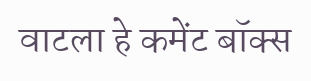वाटला हे कमेंट बॉक्स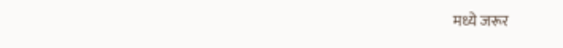मध्ये जरूर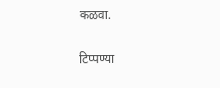कळवा.

टिप्पण्या